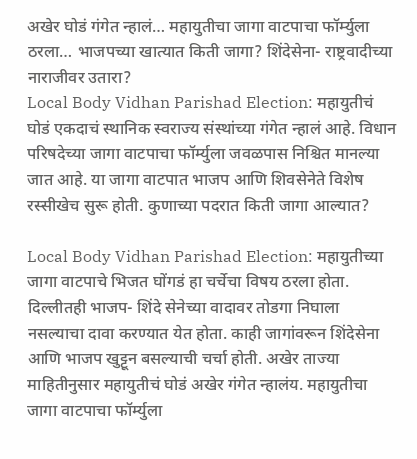अखेर घोडं गंगेत न्हालं… महायुतीचा जागा वाटपाचा फॉर्म्युला ठरला… भाजपच्या खात्यात किती जागा? शिंदेसेना- राष्ट्रवादीच्या नाराजीवर उतारा?
Local Body Vidhan Parishad Election: महायुतीचं घोडं एकदाचं स्थानिक स्वराज्य संस्थांच्या गंगेत न्हालं आहे. विधान परिषदेच्या जागा वाटपाचा फॉर्म्युला जवळपास निश्चित मानल्या जात आहे. या जागा वाटपात भाजप आणि शिवसेनेते विशेष रस्सीखेच सुरू होती. कुणाच्या पदरात किती जागा आल्यात?

Local Body Vidhan Parishad Election: महायुतीच्या जागा वाटपाचे भिजत घोंगडं हा चर्चेचा विषय ठरला होता. दिल्लीतही भाजप- शिंदे सेनेच्या वादावर तोडगा निघाला नसल्याचा दावा करण्यात येत होता. काही जागांवरून शिंदेसेना आणि भाजप खुट्टून बसल्याची चर्चा होती. अखेर ताज्या माहितीनुसार महायुतीचं घोडं अखेर गंगेत न्हालंय. महायुतीचा जागा वाटपाचा फॉर्म्युला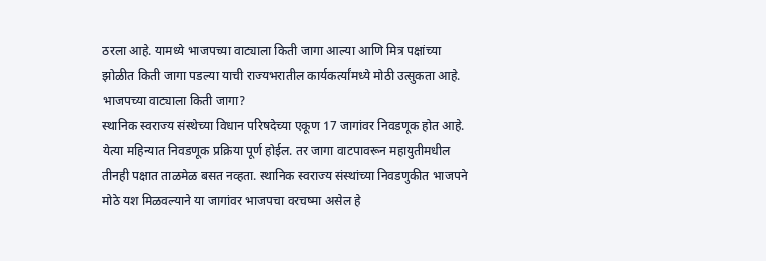ठरला आहे. यामध्ये भाजपच्या वाट्याला किती जागा आल्या आणि मित्र पक्षांच्या झोळीत किती जागा पडल्या याची राज्यभरातील कार्यकर्त्यांमध्ये मोठी उत्सुकता आहे.
भाजपच्या वाट्याला किती जागा?
स्थानिक स्वराज्य संस्थेच्या विधान परिषदेच्या एकूण 17 जागांवर निवडणूक होत आहे. येत्या महिन्यात निवडणूक प्रक्रिया पूर्ण होईल. तर जागा वाटपावरून महायुतीमधील तीनही पक्षात ताळमेळ बसत नव्हता. स्थानिक स्वराज्य संस्थांच्या निवडणुकीत भाजपने मोठे यश मिळवल्याने या जागांवर भाजपचा वरचष्मा असेल हे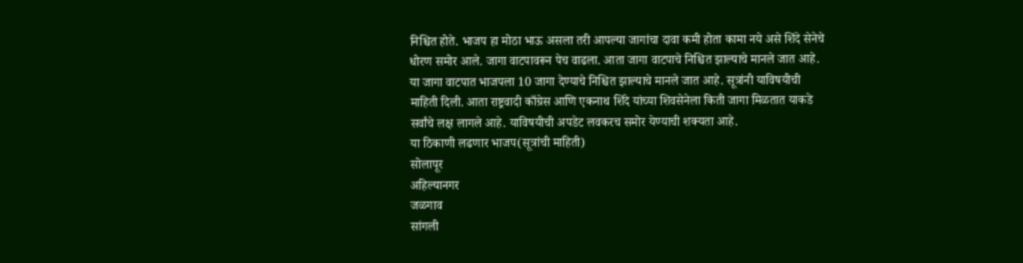निश्चित होते. भाजप हा मोठा भाऊ असला तरी आपल्या जागांचा दावा कमी होता कामा नये असे शिंदे सेनेचे धोरण समोर आले. जागा वाटपावरून पेच वाढला. आता जागा वाटपाचे निश्चित झाल्याचे मानले जात आहे. या जागा वाटपात भाजपला 10 जागा देण्याचे निश्चित झाल्याचे मानले जात आहे. सूत्रांनी याविषयीची माहिती दिली. आता राष्ट्रवादी काँग्रेस आणि एकनाथ शिंदे यांच्या शिवसेनेला किती जागा मिळतात याकडे सर्वांचे लक्ष लागले आहे. याविषयीची अपडेट लवकरच समोर येण्याची शक्यता आहे.
या ठिकाणी लढणार भाजप(सूत्रांची माहिती)
सोलापूर
अहिल्यानगर
जळगाव
सांगली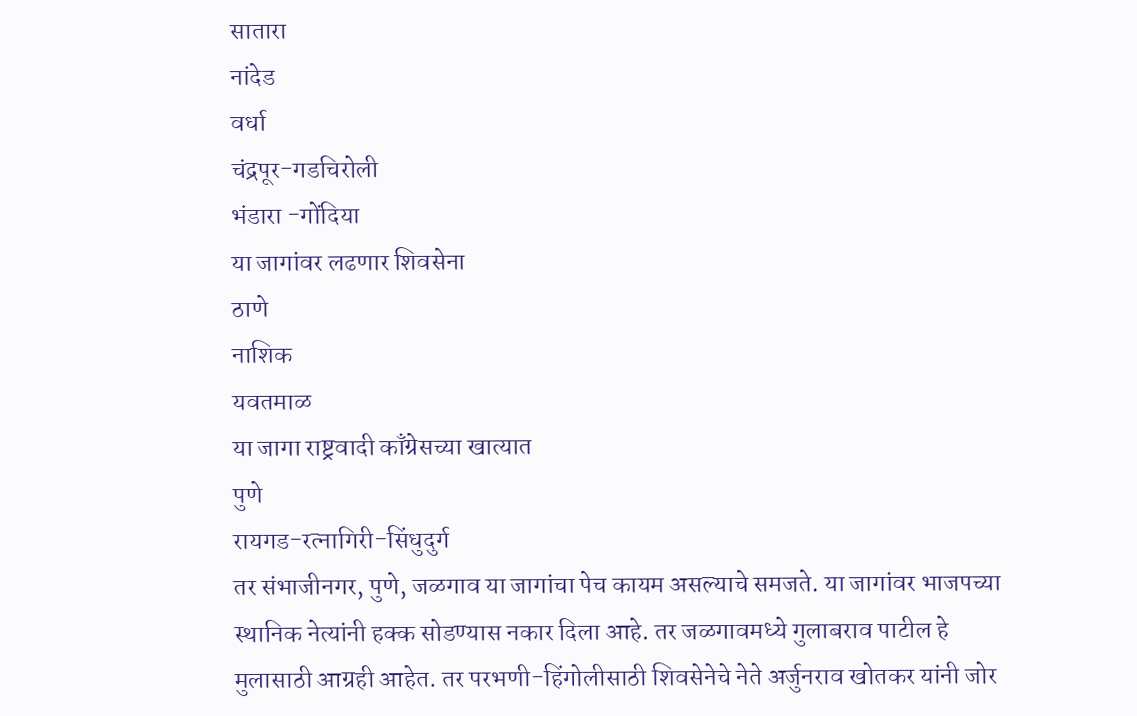सातारा
नांदेड
वर्धा
चंद्रपूर-गडचिरोली
भंडारा -गोंदिया
या जागांवर लढणार शिवसेना
ठाणे
नाशिक
यवतमाळ
या जागा राष्ट्रवादी काँग्रेसच्या खात्यात
पुणे
रायगड-रत्नागिरी-सिंधुदुर्ग
तर संभाजीनगर, पुणे, जळगाव या जागांचा पेच कायम असल्याचे समजते. या जागांवर भाजपच्या स्थानिक नेत्यांनी हक्क सोडण्यास नकार दिला आहे. तर जळगावमध्ये गुलाबराव पाटील हे मुलासाठी आग्रही आहेत. तर परभणी-हिंगोलीसाठी शिवसेनेचे नेते अर्जुनराव खोतकर यांनी जोर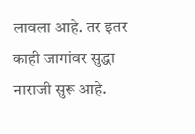लावला आहे. तर इतर काही जागांवर सुद्धा नाराजी सुरू आहे.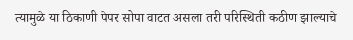त्यामुळे या ठिकाणी पेपर सोपा वाटत असला तरी परिस्थिती कठीण झाल्याचे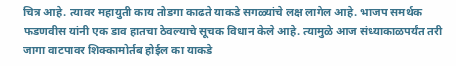चित्र आहे. त्यावर महायुती काय तोडगा काढते याकडे सगळ्यांचे लक्ष लागेल आहे. भाजप समर्थक फडणवीस यांनी एक डाव हातचा ठेवल्याचे सूचक विधान केले आहे. त्यामुळे आज संध्याकाळपर्यंत तरी जागा वाटपावर शिक्कामोर्तब होईल का याकडे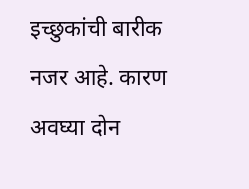इच्छुकांची बारीक नजर आहे. कारण अवघ्या दोन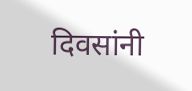दिवसांनी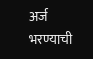अर्ज भरण्याची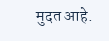मुदत आहे.